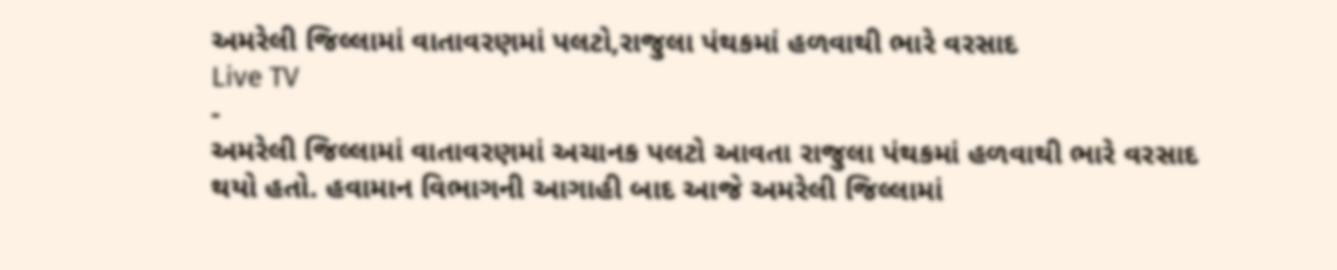અમરેલી જિલ્લામાં વાતાવરણમાં પલટો,રાજુલા પંથકમાં હળવાથી ભારે વરસાદ
Live TV
-
અમરેલી જિલ્લામાં વાતાવરણમાં અચાનક પલટો આવતા રાજુલા પંથકમાં હળવાથી ભારે વરસાદ થયો હતો. હવામાન વિભાગની આગાહી બાદ આજે અમરેલી જિલ્લામાં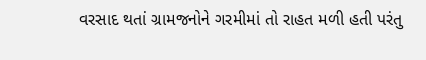વરસાદ થતાં ગ્રામજનોને ગરમીમાં તો રાહત મળી હતી પરંતુ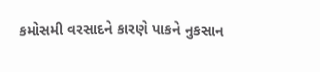કમોસમી વરસાદને કારણે પાકને નુકસાન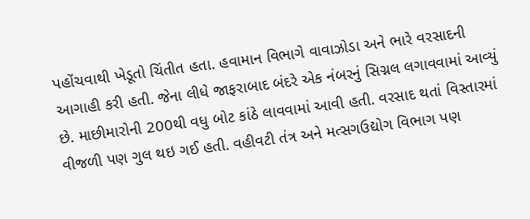પહોંચવાથી ખેડૂતો ચિંતીત હતા. હવામાન વિભાગે વાવાઝોડા અને ભારે વરસાદની આગાહી કરી હતી. જેના લીધે જાફરાબાદ બંદરે એક નંબરનું સિગ્નલ લગાવવામાં આવ્યું છે. માછીમારોની 200થી વધુ બોટ કાંઠે લાવવામાં આવી હતી. વરસાદ થતાં વિસ્તારમાં વીજળી પણ ગુલ થઇ ગઈ હતી. વહીવટી તંત્ર અને મત્સગઉદ્યોગ વિભાગ પણ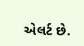એલર્ટ છે.